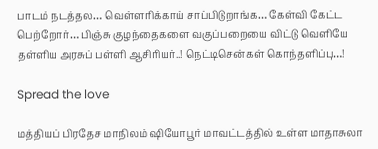பாடம் நடத்தல… வெள்ளரிக்காய் சாப்பிடுறாங்க… கேள்வி கேட்ட பெற்றோர்… பிஞ்சு குழந்தைகளை வகுப்பறையை விட்டு வெளியே தள்ளிய அரசுப் பள்ளி ஆசிரியர்..! நெட்டிசென்கள் கொந்தளிப்பு…!

Spread the love

மத்தியப் பிரதேச மாநிலம் ஷியோபூர் மாவட்டத்தில் உள்ள மாதாசுலா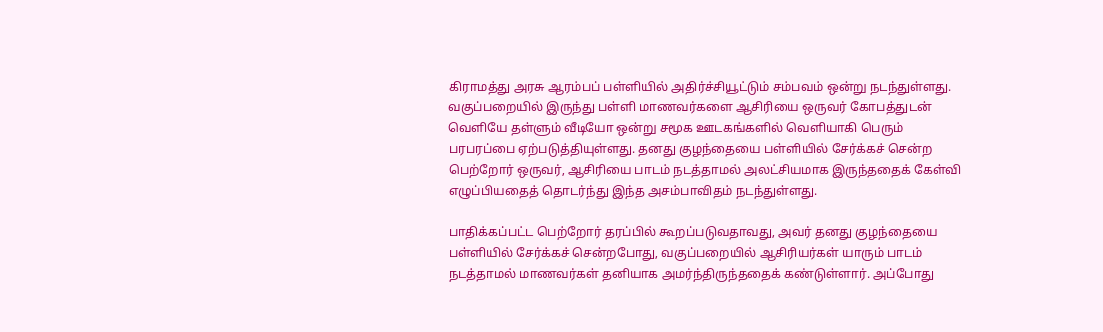கிராமத்து அரசு ஆரம்பப் பள்ளியில் அதிர்ச்சியூட்டும் சம்பவம் ஒன்று நடந்துள்ளது. வகுப்பறையில் இருந்து பள்ளி மாணவர்களை ஆசிரியை ஒருவர் கோபத்துடன் வெளியே தள்ளும் வீடியோ ஒன்று சமூக ஊடகங்களில் வெளியாகி பெரும் பரபரப்பை ஏற்படுத்தியுள்ளது. தனது குழந்தையை பள்ளியில் சேர்க்கச் சென்ற பெற்றோர் ஒருவர், ஆசிரியை பாடம் நடத்தாமல் அலட்சியமாக இருந்ததைக் கேள்வி எழுப்பியதைத் தொடர்ந்து இந்த அசம்பாவிதம் நடந்துள்ளது.

பாதிக்கப்பட்ட பெற்றோர் தரப்பில் கூறப்படுவதாவது, அவர் தனது குழந்தையை பள்ளியில் சேர்க்கச் சென்றபோது, வகுப்பறையில் ஆசிரியர்கள் யாரும் பாடம் நடத்தாமல் மாணவர்கள் தனியாக அமர்ந்திருந்ததைக் கண்டுள்ளார். அப்போது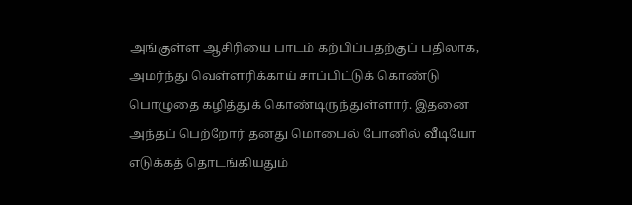அங்குள்ள ஆசிரியை பாடம் கற்பிப்பதற்குப் பதிலாக, அமர்ந்து வெள்ளரிக்காய் சாப்பிட்டுக் கொண்டு பொழுதை கழித்துக் கொண்டிருந்துள்ளார். இதனை அந்தப் பெற்றோர் தனது மொபைல் போனில் வீடியோ எடுக்கத் தொடங்கியதும்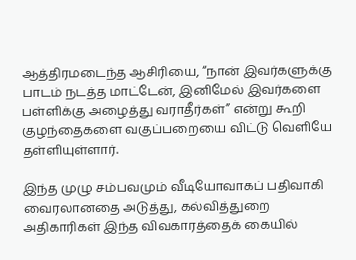ஆத்திரமடைந்த ஆசிரியை, “நான் இவர்களுக்கு பாடம் நடத்த மாட்டேன், இனிமேல் இவர்களை பள்ளிக்கு அழைத்து வராதீர்கள்” என்று கூறி குழந்தைகளை வகுப்பறையை விட்டு வெளியே தள்ளியுள்ளார்.

இந்த முழு சம்பவமும் வீடியோவாகப் பதிவாகி வைரலானதை அடுத்து, கல்வித்துறை அதிகாரிகள் இந்த விவகாரத்தைக் கையில்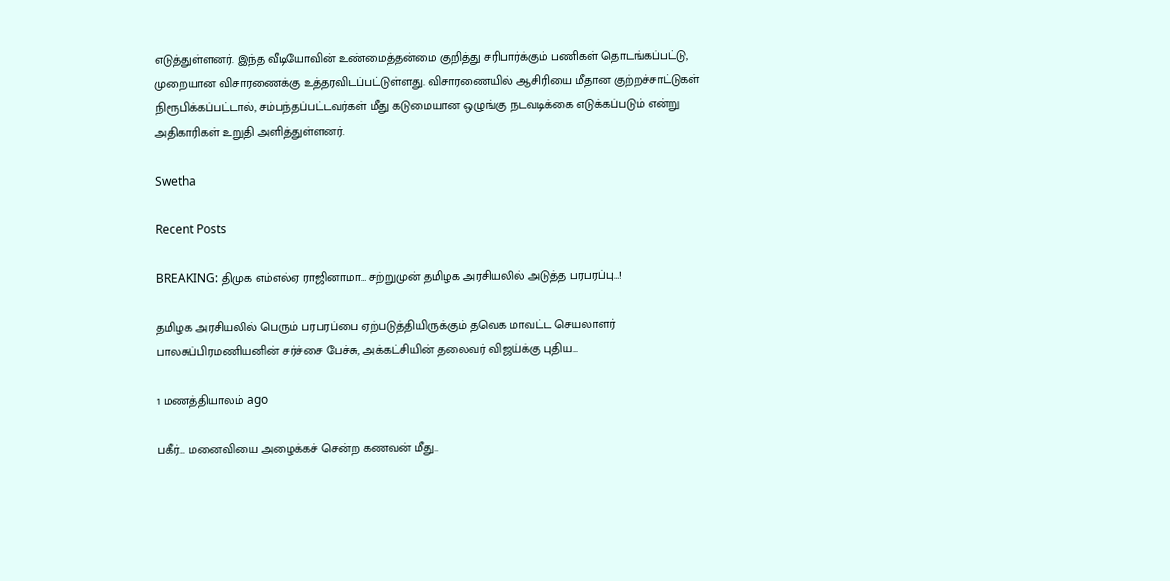எடுத்துள்ளனர். இந்த வீடியோவின் உண்மைத்தன்மை குறித்து சரிபார்க்கும் பணிகள் தொடங்கப்பட்டு, முறையான விசாரணைக்கு உத்தரவிடப்பட்டுள்ளது. விசாரணையில் ஆசிரியை மீதான குற்றச்சாட்டுகள் நிரூபிக்கப்பட்டால், சம்பந்தப்பட்டவர்கள் மீது கடுமையான ஒழுங்கு நடவடிக்கை எடுக்கப்படும் என்று அதிகாரிகள் உறுதி அளித்துள்ளனர்.

Swetha

Recent Posts

BREAKING: திமுக எம்எல்ஏ ராஜினாமா… சற்றுமுன் தமிழக அரசியலில் அடுத்த பரபரப்பு…!

தமிழக அரசியலில் பெரும் பரபரப்பை ஏற்படுத்தியிருக்கும் தவெக மாவட்ட செயலாளர் பாலசுப்பிரமணியனின் சர்ச்சை பேச்சு, அக்கட்சியின் தலைவர் விஜய்க்கு புதிய…

1 மணத்தியாலம் ago

பகீர்… மனைவியை அழைக்கச் சென்ற கணவன் மீது..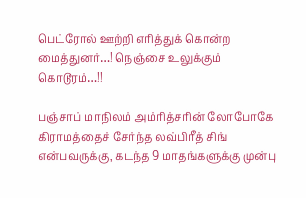பெட்ரோல் ஊற்றி எரித்துக் கொன்ற மைத்துனர்…! நெஞ்சை உலுக்கும் கொடூரம்…!!

பஞ்சாப் மாநிலம் அம்ரித்சரின் லோபோகே கிராமத்தைச் சேர்ந்த லவ்பிரீத் சிங் என்பவருக்கு, கடந்த 9 மாதங்களுக்கு முன்பு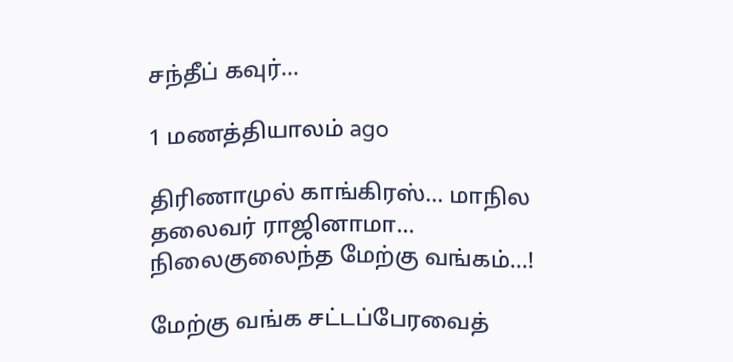சந்தீப் கவுர்…

1 மணத்தியாலம் ago

திரிணாமுல் காங்கிரஸ்… மாநில தலைவர் ராஜினாமா… நிலைகுலைந்த மேற்கு வங்கம்…!

மேற்கு வங்க சட்டப்பேரவைத்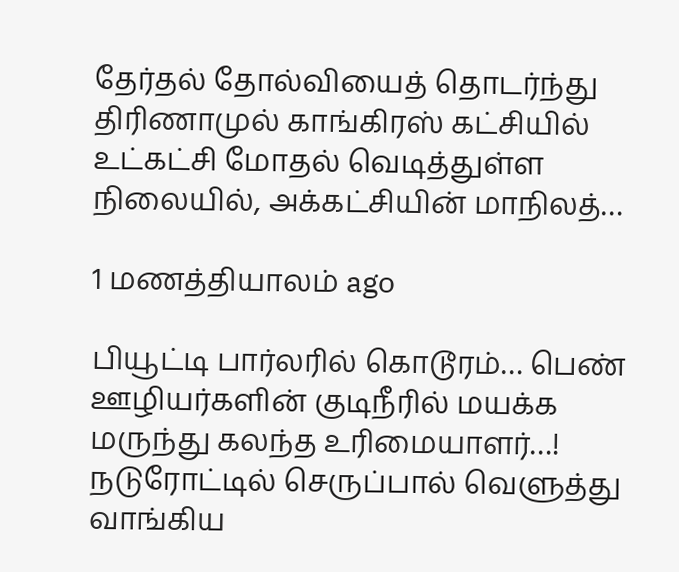தேர்தல் தோல்வியைத் தொடர்ந்து திரிணாமுல் காங்கிரஸ் கட்சியில் உட்கட்சி மோதல் வெடித்துள்ள நிலையில், அக்கட்சியின் மாநிலத்…

1 மணத்தியாலம் ago

பியூட்டி பார்லரில் கொடூரம்… பெண் ஊழியர்களின் குடிநீரில் மயக்க மருந்து கலந்த உரிமையாளர்…! நடுரோட்டில் செருப்பால் வெளுத்து வாங்கிய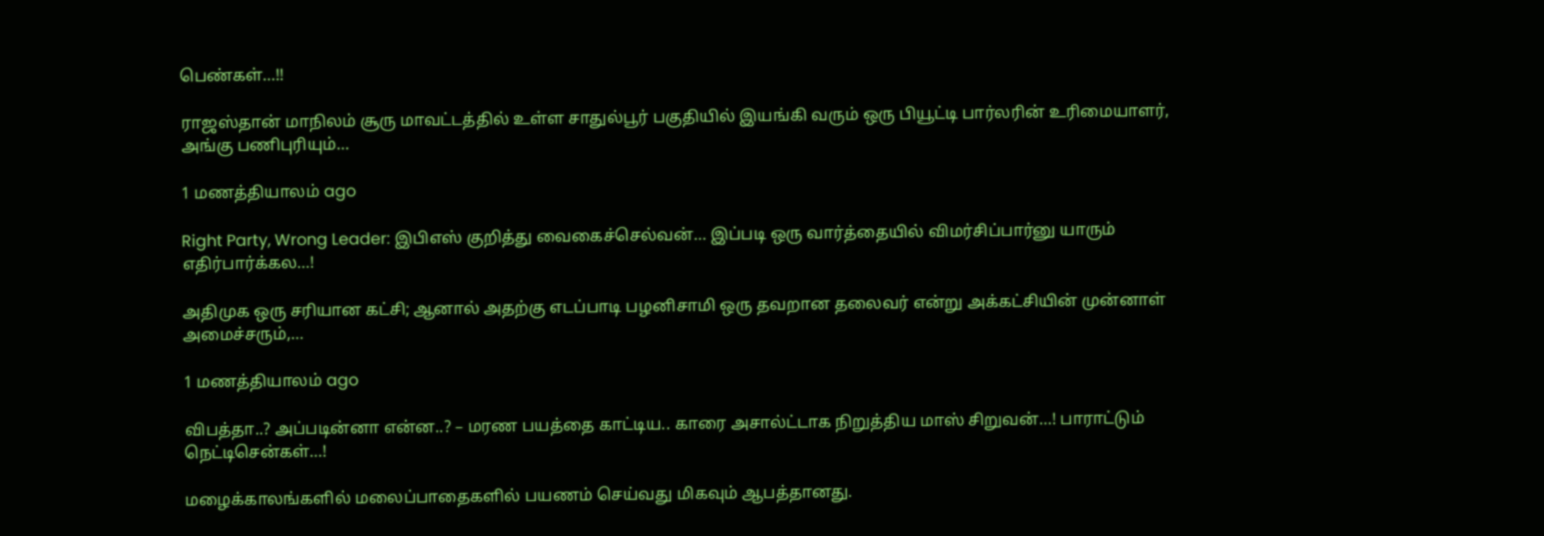பெண்கள்…!!

ராஜஸ்தான் மாநிலம் சூரு மாவட்டத்தில் உள்ள சாதுல்பூர் பகுதியில் இயங்கி வரும் ஒரு பியூட்டி பார்லரின் உரிமையாளர், அங்கு பணிபுரியும்…

1 மணத்தியாலம் ago

Right Party, Wrong Leader: இபிஎஸ் குறித்து வைகைச்செல்வன்… இப்படி ஒரு வார்த்தையில் விமர்சிப்பார்னு யாரும் எதிர்பார்க்கல…!

அதிமுக ஒரு சரியான கட்சி; ஆனால் அதற்கு எடப்பாடி பழனிசாமி ஒரு தவறான தலைவர் என்று அக்கட்சியின் முன்னாள் அமைச்சரும்,…

1 மணத்தியாலம் ago

விபத்தா..? அப்படின்னா என்ன..? – மரண பயத்தை காட்டிய.. காரை அசால்ட்டாக நிறுத்திய மாஸ் சிறுவன்…! பாராட்டும் நெட்டிசென்கள்…!

மழைக்காலங்களில் மலைப்பாதைகளில் பயணம் செய்வது மிகவும் ஆபத்தானது.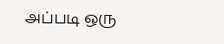அப்படி ஒரு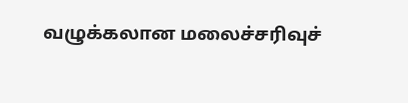வழுக்கலான மலைச்சரிவுச்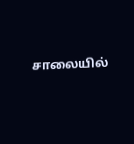சாலையில்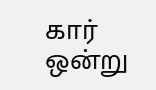கார் ஒன்று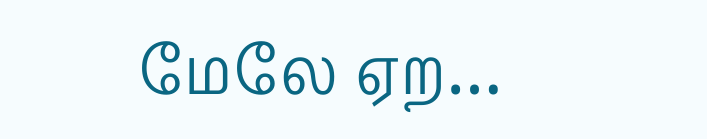மேலே ஏற…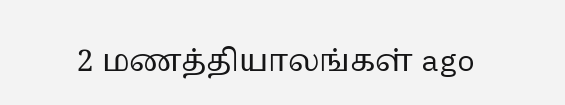2 மணத்தியாலங்கள் ago